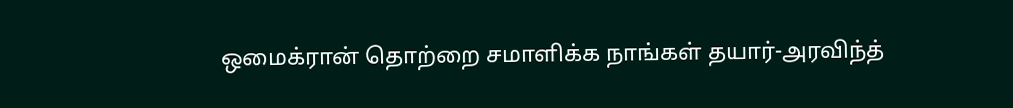ஒமைக்ரான் தொற்றை சமாளிக்க நாங்கள் தயார்-அரவிந்த்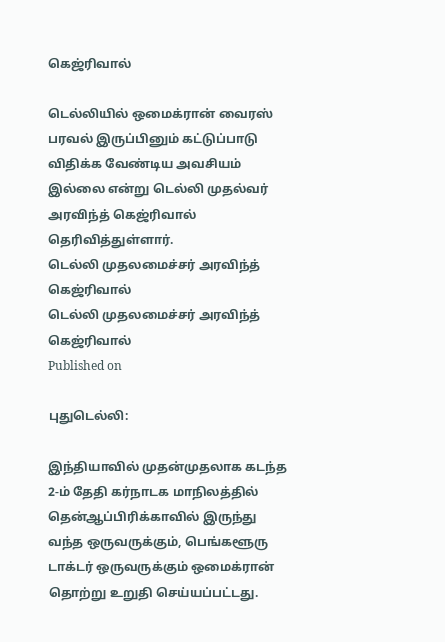கெஜ்ரிவால்

டெல்லியில் ஒமைக்ரான் வைரஸ் பரவல் இருப்பினும் கட்டுப்பாடு விதிக்க வேண்டிய அவசியம் இல்லை என்று டெல்லி முதல்வர் அரவிந்த் கெஜ்ரிவால் தெரிவித்துள்ளார்.
டெல்லி முதலமைச்சர் அரவிந்த் கெஜ்ரிவால்
டெல்லி முதலமைச்சர் அரவிந்த் கெஜ்ரிவால்
Published on

புதுடெல்லி:

இந்தியாவில் முதன்முதலாக கடந்த 2-ம் தேதி கர்நாடக மாநிலத்தில் தென்ஆப்பிரிக்காவில் இருந்து வந்த ஒருவருக்கும், பெங்களூரு டாக்டர் ஒருவருக்கும் ஒமைக்ரான் தொற்று உறுதி செய்யப்பட்டது.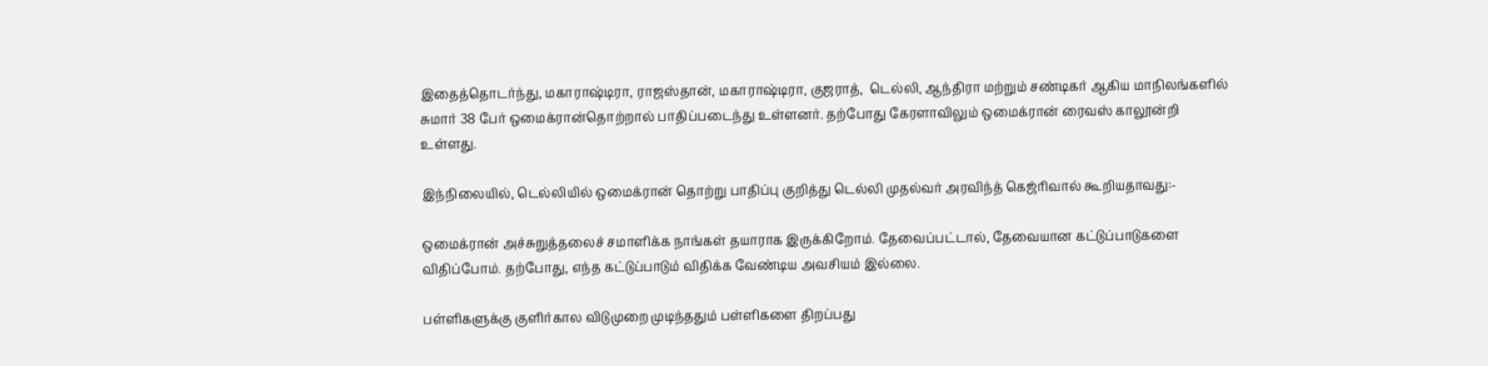இதைத்தொடர்ந்து, மகாராஷ்டிரா, ராஜஸ்தான், மகாராஷ்டிரா, குஜராத்,  டெல்லி, ஆந்திரா மற்றும் சண்டிகர் ஆகிய மாநிலங்களில் சுமார் 38 பேர் ஒமைக்ரான்தொற்றால் பாதிப்படைந்து உள்ளனர். தற்போது கேரளாவிலும் ஒமைக்ரான் ரைவஸ் காலூன்றி உள்ளது.

இந்நிலையில், டெல்லியில் ஒமைக்ரான் தொற்று பாதிப்பு குறித்து டெல்லி முதல்வர் அரவிந்த் கெஜ்ரிவால் கூறியதாவது:-

ஒமைக்ரான் அச்சுறுத்தலைச் சமாளிக்க நாங்கள் தயாராக இருக்கிறோம். தேவைப்பட்டால், தேவையான கட்டுப்பாடுகளை விதிப்போம். தற்போது, எந்த கட்டுப்பாடும் விதிக்க வேண்டிய அவசியம் இல்லை.

பள்ளிகளுக்கு குளிர்கால விடுமுறை முடிந்ததும் பள்ளிகளை திறப்பது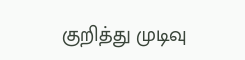குறித்து முடிவு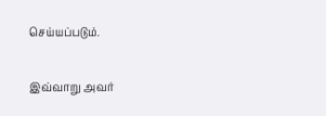செய்யப்படும்.

இவ்வாறு அவர்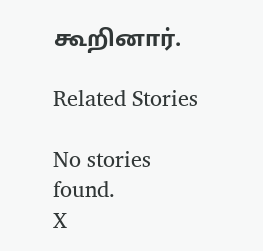கூறினார்.

Related Stories

No stories found.
X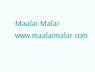Maalai Malar
www.maalaimalar.com